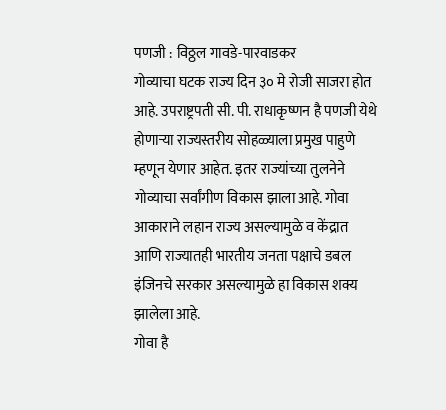पणजी : विठ्ठल गावडे-पारवाडकर
गोव्याचा घटक राज्य दिन ३० मे रोजी साजरा होत आहे. उपराष्ट्रपती सी. पी. राधाकृष्णन है पणजी येथे होणाऱ्या राज्यस्तरीय सोहळ्याला प्रमुख पाहुणे म्हणून येणार आहेत. इतर राज्यांच्या तुलनेने गोव्याचा सर्वांगीण विकास झाला आहे. गोवा आकाराने लहान राज्य असल्यामुळे व केंद्रात आणि राज्यातही भारतीय जनता पक्षाचे डबल इंजिनचे सरकार असल्यामुळे हा विकास शक्य झालेला आहे.
गोवा है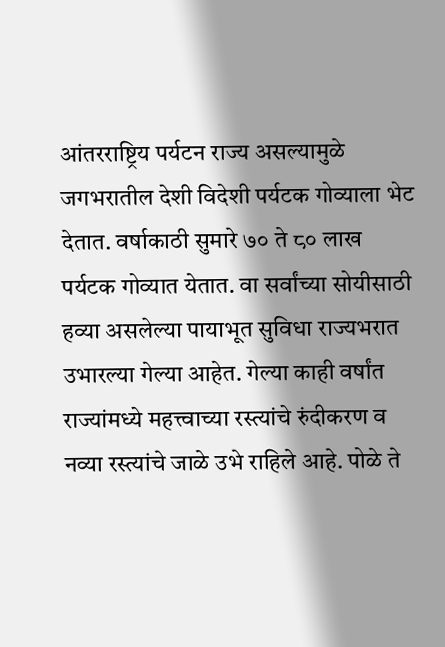आंतरराष्ट्रिय पर्यटन राज्य असल्यामुळे जगभरातील देशी विदेशी पर्यटक गोव्याला भेट देतात. वर्षाकाठी सुमारे ७० ते ८० लाख पर्यटक गोव्यात येतात. वा सर्वांच्या सोयीसाठी हव्या असलेल्या पायाभूत सुविधा राज्यभरात उभारल्या गेल्या आहेत. गेल्या काही वर्षांत राज्यांमध्ये महत्त्वाच्या रस्त्यांचे रुंदीकरण व नव्या रस्त्यांचे जाळे उभे राहिले आहे. पोळे ते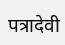पत्रादेवी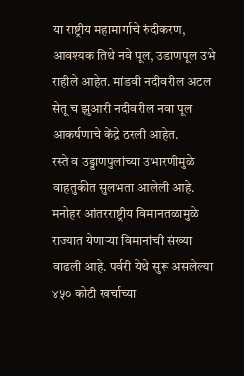या राष्ट्रीय महामार्गाचे रुंदीकरण, आवश्यक तिथे नवे पूल, उडाणपूल उभे राहीले आहेत. मांडवी नदीवरील अटल सेतू च झुआरी नदीवरील नवा पूल आकर्षणाचे केंद्रे ठरली आहेत.
रस्ते व उड्डाणपुलांच्या उभारणीमुळे वाहतुकीत सुलभता आलेली आहे. मनोहर आंतरराष्ट्रीय विमानतळामुळे राज्यात येणाऱ्या विमानांची संख्या वाढली आहे. पर्वरी येथे सुरू असलेल्या ४५० कोटी खर्चाच्या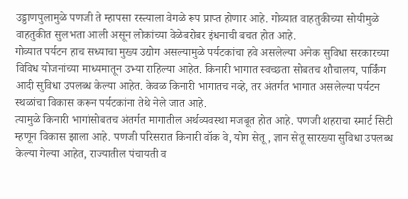उड्डाणपुलामुळे पणजी ते म्हापसा रस्त्याला वेगळे रूप प्राप्त होणार आहे. गोव्यात वाहतुकीच्या सोयीमुळे वाहतुकीत सुलभता आली असून लोकांच्या वेळेबरोबर इंधनाची बचत होत आहे.
गोव्यात पर्यटन हाच सध्याचा मुख्य उद्योग असल्यामुळे पर्यटकांचा हवे असलेल्या अनेक सुविधा सरकारच्या विविध योजनांच्या माध्यमातून उभ्या राहिल्या आहेत. किनारी भागात स्वच्छता सोबतच शौचालय, पार्किंग आदी सुविधा उपलब्ध केल्या आहेत. केवळ किनारी भागातच नव्हे, तर अंतर्गत भागात असलेल्या पर्यटन स्थळांचा विकास करून पर्यटकांना तेथे नेले जात आहे.
त्यामुळे किनारी भागांसोबतच अंतर्गत मागातील अर्थव्यवस्था मजबूत होत आहे. पणजी शहराचा स्मार्ट सिटी म्हणून विकास झाला आहे. पणजी परिसरात किनारी वॉक वे, योग सेतू, ज्ञान सेतू सारख्या सुविधा उपलब्ध केल्या गेल्या आहेत, राज्यातील पंचायती व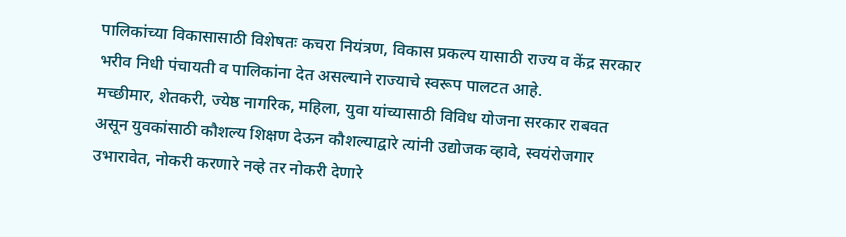पालिकांच्या विकासासाठी विशेषतः कचरा नियंत्रण, विकास प्रकल्प यासाठी राज्य व केंद्र सरकार भरीव निधी पंचायती व पालिकांना देत असल्याने राज्याचे स्वरूप पालटत आहे.
मच्छीमार, शेतकरी, ज्येष्ठ नागरिक, महिला, युवा यांच्यासाठी विविध योजना सरकार राबवत असून युवकांसाठी कौशल्य शिक्षण देऊन कौशल्याद्वारे त्यांनी उद्योजक व्हावे, स्वयंरोजगार उभारावेत, नोकरी करणारे नव्हे तर नोकरी देणारे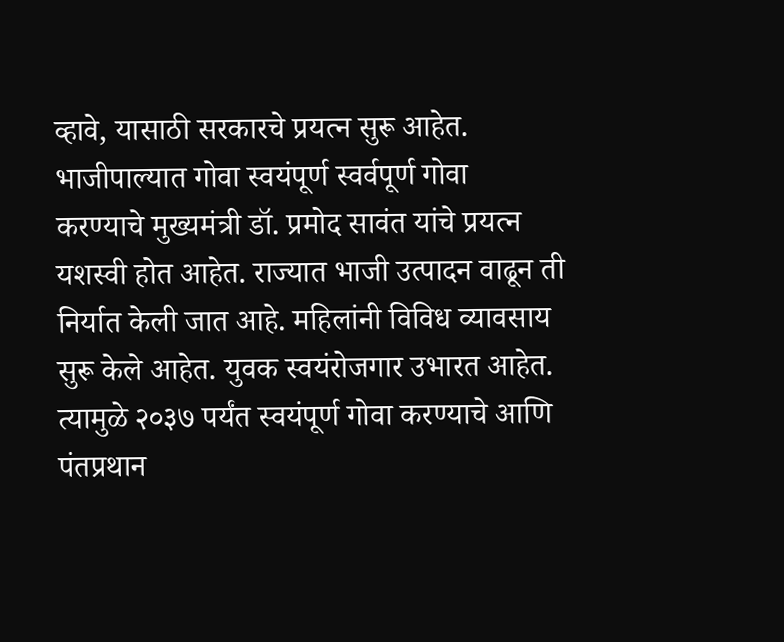व्हावे, यासाठी सरकारचे प्रयत्न सुरू आहेत.
भाजीपाल्यात गोवा स्वयंपूर्ण स्वर्वपूर्ण गोवा
करण्याचे मुख्यमंत्री डॉ. प्रमोद सावंत यांचे प्रयत्न यशस्वी होत आहेत. राज्यात भाजी उत्पादन वाढून ती निर्यात केली जात आहे. महिलांनी विविध व्यावसाय सुरू केले आहेत. युवक स्वयंरोजगार उभारत आहेत. त्यामुळे २०३७ पर्यंत स्वयंपूर्ण गोवा करण्याचे आणि पंतप्रथान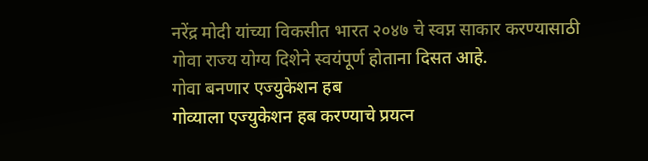नरेंद्र मोदी यांच्या विकसीत भारत २०४७ चे स्वप्न साकार करण्यासाठी गोवा राज्य योग्य दिशेने स्वयंपूर्ण होताना दिसत आहे.
गोवा बनणार एज्युकेशन हब
गोव्याला एज्युकेशन हब करण्याचे प्रयत्न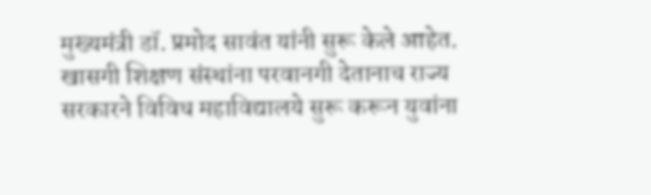मुख्यमंत्री डॉ. प्रमोद सावंत यांनी सुरू केले आहेत. खासगी शिक्षण संस्थांना परवानगी देतानाच राज्य सरकारने विविध महाविद्यालये सुरू करून युवांना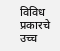विविध प्रकारचे उच्च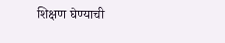शिक्षण घेण्याची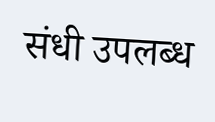संधी उपलब्ध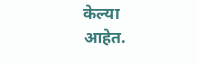केल्या आहेत.